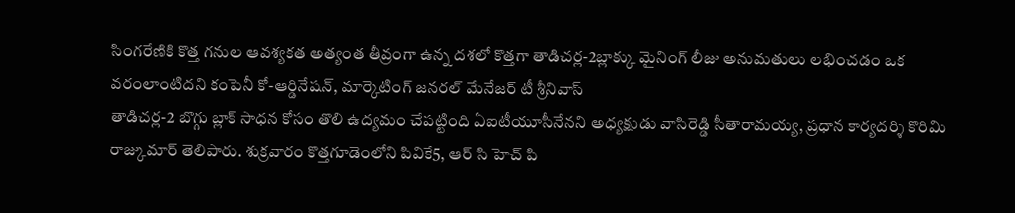సింగరేణికి కొత్త గనుల ఆవశ్యకత అత్యంత తీవ్రంగా ఉన్న దశలో కొత్తగా తాడిచర్ల-2బ్లాక్కు మైనింగ్ లీజు అనుమతులు లభించడం ఒక వరంలాంటిదని కంపెనీ కో-ఆర్డినేషన్, మార్కెటింగ్ జనరల్ మేనేజర్ టీ శ్రీనివాస్
తాడిచర్ల-2 బొగ్గు బ్లాక్ సాధన కోసం తొలి ఉద్యమం చేపట్టింది ఏఐటీయూసీనేనని అధ్యక్షుడు వాసిరెడ్డి సీతారామయ్య, ప్రధాన కార్యదర్శి కొరిమి రాజ్కుమార్ తెలిపారు. శుక్రవారం కొత్తగూడెంలోని పివికే5, ఆర్ సి హెచ్ పి